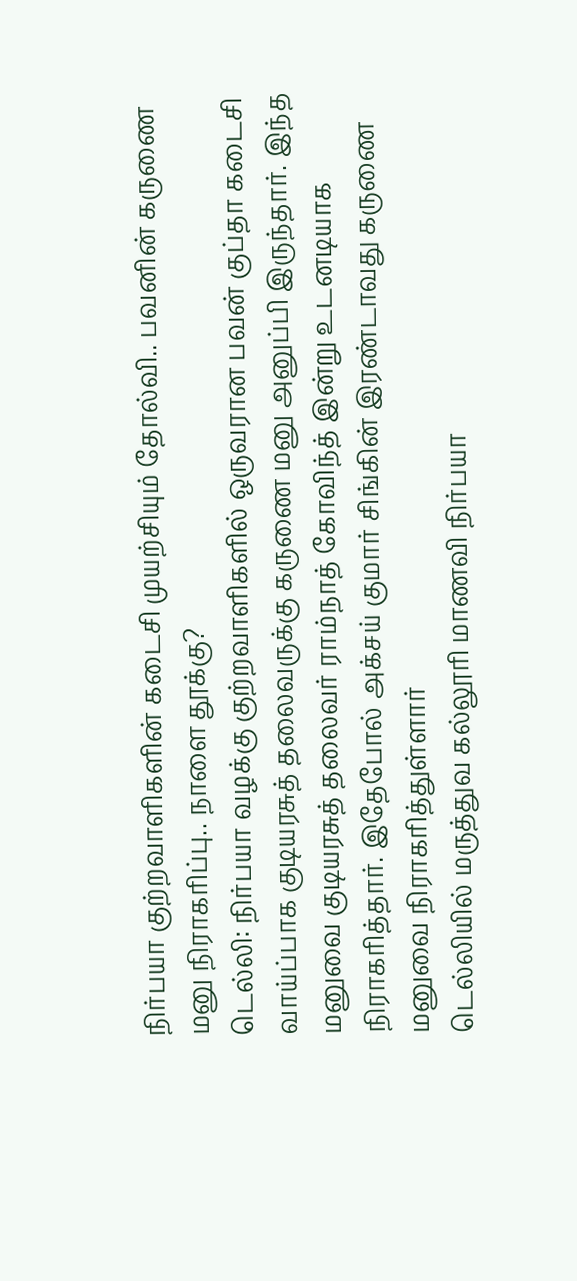நிர்பயா குற்றவாளிகளின் கடைசி முயற்சியும் தோல்வி.. பவனின் கருணை மனு நிராகரிப்பு.. நாளை தூக்கு?
டெல்லி: நிர்பயா வழக்கு குற்றவாளிகளில் ஒருவரான பவன் குப்தா கடைசி வாய்ப்பாக குடியரசுத் தலைவருக்கு கருணை மனு அனுப்பி இருந்தார். இந்த மனுவை குடியரசுத் தலைவர் ராம்நாத் கோவிந்த் இன்று உடனடியாக நிராகரித்தார். இதேபோல் அக்சய் குமார் சிங்கின் இரண்டாவது கருணை மனுவை நிராகரித்துள்ளார்
டெல்லியில் மருத்துவ கல்லூரி மாணவி நிர்பயா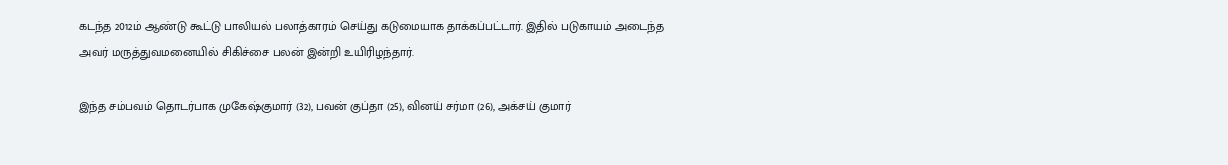கடந்த 2012ம் ஆண்டு கூட்டு பாலியல் பலாத்காரம் செய்து கடுமையாக தாக்கப்பட்டார். இதில் படுகாயம் அடைந்த அவர் மருத்துவமனையில் சிகிச்சை பலன் இன்றி உயிரிழந்தார்.

இந்த சம்பவம் தொடர்பாக முகேஷ்குமார் (32), பவன் குப்தா (25), வினய் சர்மா (26), அக்சய் குமார்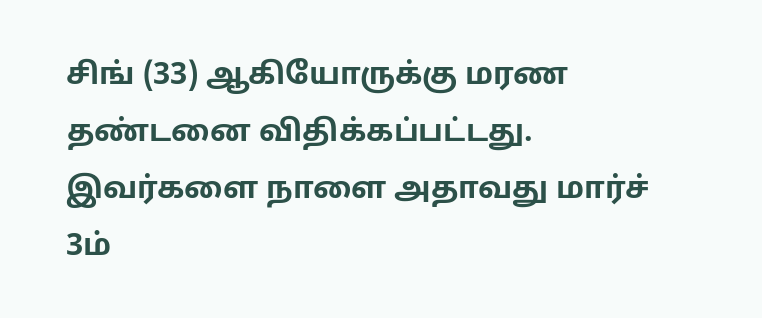சிங் (33) ஆகியோருக்கு மரண தண்டனை விதிக்கப்பட்டது. இவர்களை நாளை அதாவது மார்ச் 3ம்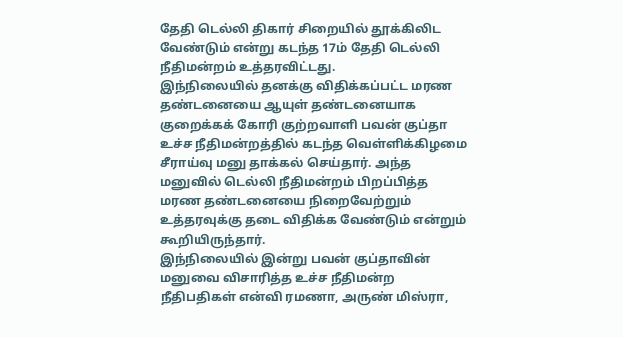தேதி டெல்லி திகார் சிறையில் தூக்கிலிட வேண்டும் என்று கடந்த 17ம் தேதி டெல்லி நீதிமன்றம் உத்தரவிட்டது.
இந்நிலையில் தனக்கு விதிக்கப்பட்ட மரண தண்டனையை ஆயுள் தண்டனையாக குறைக்கக் கோரி குற்றவாளி பவன் குப்தா உச்ச நீதிமன்றத்தில் கடந்த வெள்ளிக்கிழமை சீராய்வு மனு தாக்கல் செய்தார். அந்த மனுவில் டெல்லி நீதிமன்றம் பிறப்பித்த மரண தண்டனையை நிறைவேற்றும் உத்தரவுக்கு தடை விதிக்க வேண்டும் என்றும் கூறியிருந்தார்.
இந்நிலையில் இன்று பவன் குப்தாவின் மனுவை விசாரித்த உச்ச நீதிமன்ற நீதிபதிகள் என்வி ரமணா, அருண் மிஸ்ரா,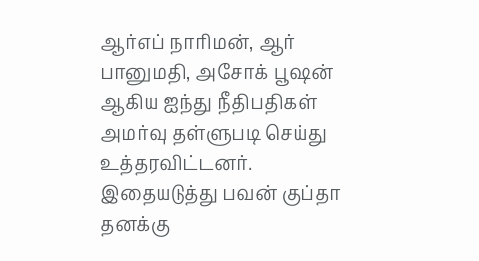ஆர்எப் நாரிமன், ஆர் பானுமதி, அசோக் பூஷன் ஆகிய ஐந்து நீதிபதிகள் அமர்வு தள்ளுபடி செய்து உத்தரவிட்டனர்.
இதையடுத்து பவன் குப்தா தனக்கு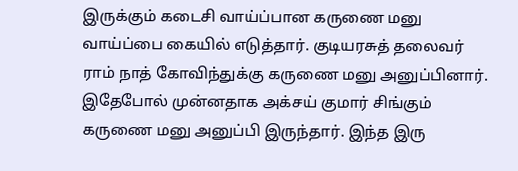இருக்கும் கடைசி வாய்ப்பான கருணை மனு வாய்ப்பை கையில் எடுத்தார். குடியரசுத் தலைவர் ராம் நாத் கோவிந்துக்கு கருணை மனு அனுப்பினார். இதேபோல் முன்னதாக அக்சய் குமார் சிங்கும் கருணை மனு அனுப்பி இருந்தார். இந்த இரு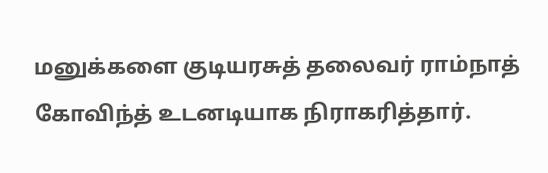மனுக்களை குடியரசுத் தலைவர் ராம்நாத் கோவிந்த் உடனடியாக நிராகரித்தார்.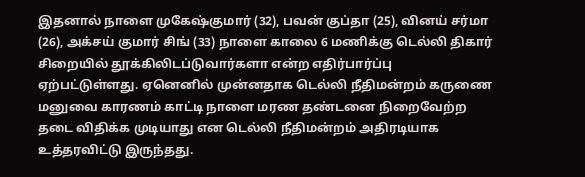இதனால் நாளை முகேஷ்குமார் (32), பவன் குப்தா (25), வினய் சர்மா (26), அக்சய் குமார் சிங் (33) நாளை காலை 6 மணிக்கு டெல்லி திகார் சிறையில் தூக்கிலிடப்டுவார்களா என்ற எதிர்பார்ப்பு ஏற்பட்டுள்ளது. ஏனெனில் முன்னதாக டெல்லி நீதிமன்றம் கருணை மனுவை காரணம் காட்டி நாளை மரண தண்டனை நிறைவேற்ற தடை விதிக்க முடியாது என டெல்லி நீதிமன்றம் அதிரடியாக உத்தரவிட்டு இருந்தது.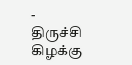-
திருச்சி கிழக்கு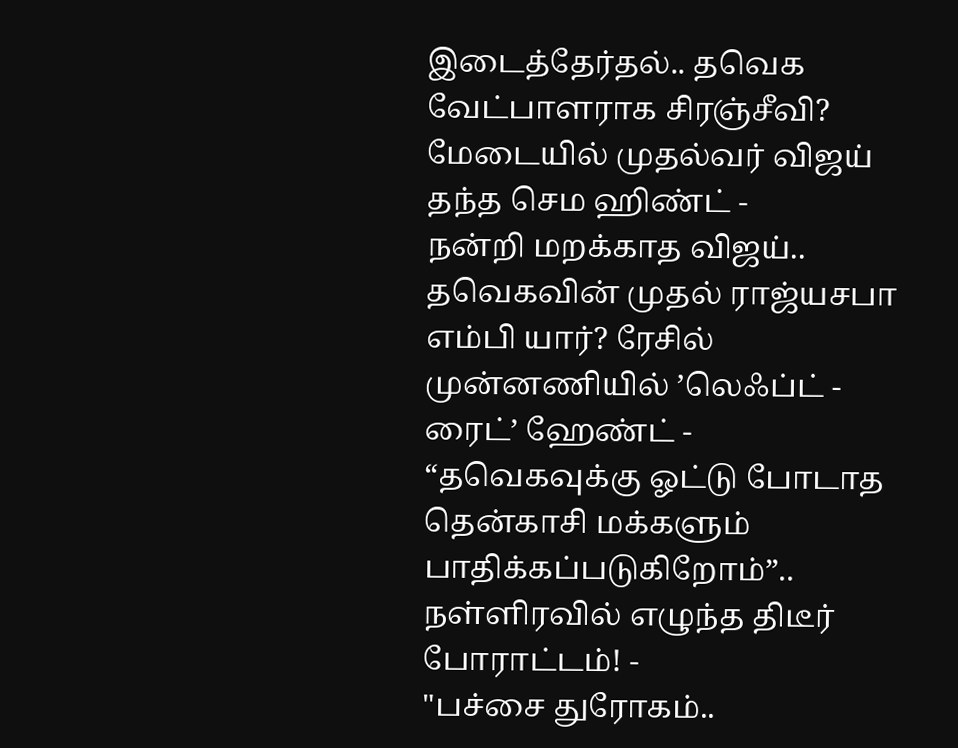இடைத்தேர்தல்.. தவெக வேட்பாளராக சிரஞ்சீவி? மேடையில் முதல்வர் விஜய் தந்த செம ஹிண்ட் -
நன்றி மறக்காத விஜய்.. தவெகவின் முதல் ராஜ்யசபா எம்பி யார்? ரேசில் முன்னணியில் ’லெஃப்ட் - ரைட்’ ஹேண்ட் -
“தவெகவுக்கு ஓட்டு போடாத தென்காசி மக்களும் பாதிக்கப்படுகிறோம்”.. நள்ளிரவில் எழுந்த திடீர் போராட்டம்! -
"பச்சை துரோகம்..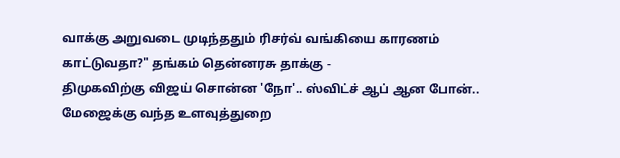வாக்கு அறுவடை முடிந்ததும் ரிசர்வ் வங்கியை காரணம் காட்டுவதா?" தங்கம் தென்னரசு தாக்கு -
திமுகவிற்கு விஜய் சொன்ன 'நோ'.. ஸ்விட்ச் ஆப் ஆன போன்.. மேஜைக்கு வந்த உளவுத்துறை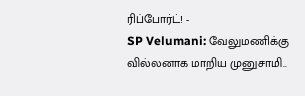ரிப்போர்ட்! -
SP Velumani: வேலுமணிக்கு வில்லனாக மாறிய முனுசாமி..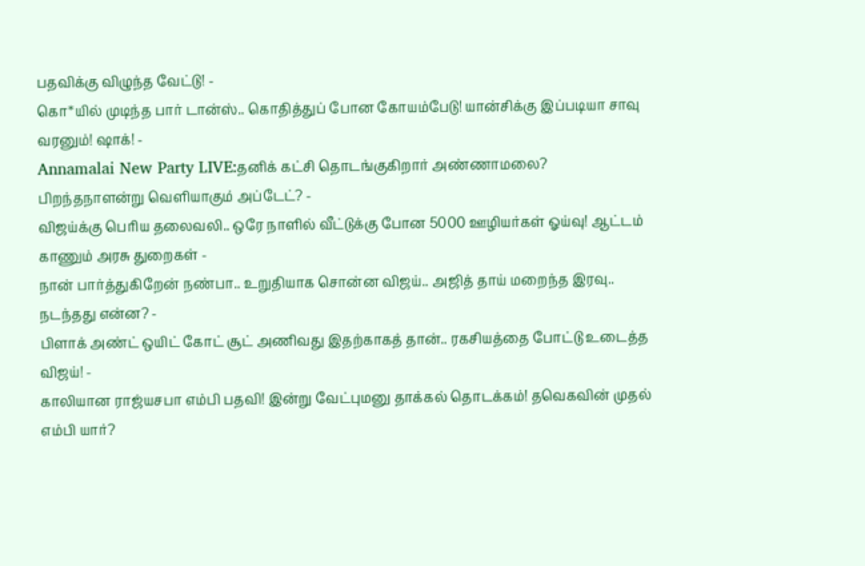பதவிக்கு விழுந்த வேட்டு! -
கொ*யில் முடிந்த பார் டான்ஸ்.. கொதித்துப் போன கோயம்பேடு! யான்சிக்கு இப்படியா சாவு வரனும்! ஷாக்! -
Annamalai New Party LIVE:தனிக் கட்சி தொடங்குகிறார் அண்ணாமலை? பிறந்தநாளன்று வெளியாகும் அப்டேட்? -
விஜய்க்கு பெரிய தலைவலி.. ஒரே நாளில் வீட்டுக்கு போன 5000 ஊழியர்கள் ஓய்வு! ஆட்டம் காணும் அரசு துறைகள் -
நான் பார்த்துகிறேன் நண்பா.. உறுதியாக சொன்ன விஜய்.. அஜித் தாய் மறைந்த இரவு.. நடந்தது என்ன? -
பிளாக் அண்ட் ஒயிட் கோட் சூட் அணிவது இதற்காகத் தான்.. ரகசியத்தை போட்டு உடைத்த விஜய்! -
காலியான ராஜ்யசபா எம்பி பதவி! இன்று வேட்புமனு தாக்கல் தொடக்கம்! தவெகவின் முதல் எம்பி யார்?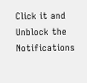Click it and Unblock the Notifications